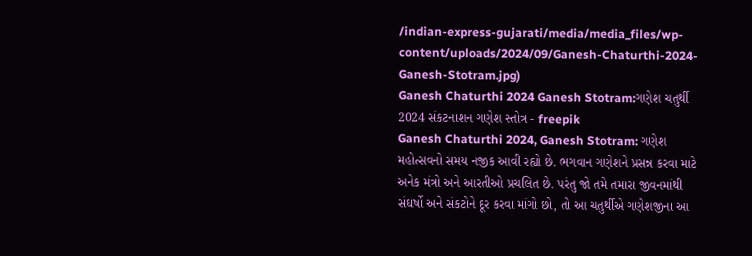/indian-express-gujarati/media/media_files/wp-content/uploads/2024/09/Ganesh-Chaturthi-2024-Ganesh-Stotram.jpg)
Ganesh Chaturthi 2024 Ganesh Stotram:ગણેશ ચતુર્થી 2024 સંકટનાશન ગણેશ સ્તોત્ર - freepik
Ganesh Chaturthi 2024, Ganesh Stotram: ગણેશ મહોત્સવનો સમય નજીક આવી રહ્યો છે. ભગવાન ગણેશને પ્રસન્ન કરવા માટે અનેક મંત્રો અને આરતીઓ પ્રચલિત છે. પરંતુ જો તમે તમારા જીવનમાંથી સંઘર્ષો અને સંકટોને દૂર કરવા માંગો છો, તો આ ચતુર્થીએ ગણેશજીના આ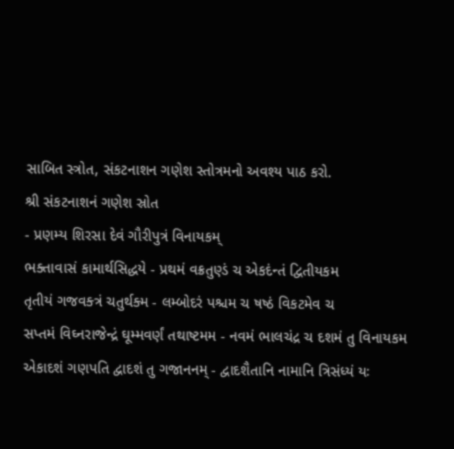સાબિત સ્ત્રોત, સંકટનાશન ગણેશ સ્તોત્રમનો અવશ્ય પાઠ કરો.
શ્રી સંકટનાશનં ગણેશ સ્રોત
- પ્રણમ્ય શિરસા દેવં ગૌરીપુત્રં વિનાયકમ્
ભક્તાવાસં કામાર્થસિદ્ધયે - પ્રથમં વક્રતુણ્ડં ચ એકદંન્તં દ્વિતીયકમ
તૃતીયં ગજવક્ત્રં ચતુર્થક્મ - લમ્બોદરં પશ્ચમ ચ ષષ્ઠં વિકટમેવ ચ
સપ્તમં વિઘ્નરાજેન્દ્રં ઘૂમ્મવર્ણં તથાષ્ટમમ - નવમં ભાલચંદ્ર ચ દશમં તુ વિનાયકમ
એકાદશં ગણપતિ દ્વાદશં તુ ગજાનનમ્ - દ્વાદશૈતાનિ નામાનિ ત્રિસંધ્યં યઃ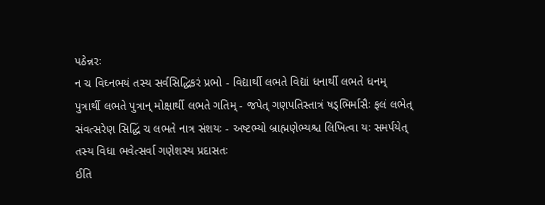પઠેન્નરઃ
ન ચ વિઘ્નભયં તસ્ય સર્વસિદ્ધિકરં પ્રભો - વિદ્યાર્થી લભતે વિદ્યાં ધનાર્થી લભતે ધનમ્
પુત્રાર્થી લભતે પુત્રાન્ મોક્ષાર્થી લભતે ગતિમ્ - જપેત્ ગણપતિસ્તાત્રં ષડ્ભિર્માસૈઃ ફલં લભેત્
સંવત્સરેણ સિદ્ધિં ચ લભતે નાત્ર સંશયઃ - અષ્ટભ્યો બ્રાહ્મણેભ્યશ્ચ લિખિત્વા યઃ સમર્પયેત્
તસ્ય વિધા ભવેત્સર્વા ગણેશસ્ય પ્રદાસતઃ
ઈતિ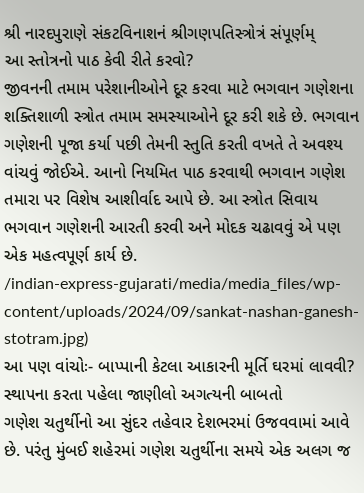શ્રી નારદપુરાણે સંકટવિનાશનં શ્રીગણપતિસ્ત્રોત્રં સંપૂર્ણમ્
આ સ્તોત્રનો પાઠ કેવી રીતે કરવો?
જીવનની તમામ પરેશાનીઓને દૂર કરવા માટે ભગવાન ગણેશના શક્તિશાળી સ્ત્રોત તમામ સમસ્યાઓને દૂર કરી શકે છે. ભગવાન ગણેશની પૂજા કર્યા પછી તેમની સ્તુતિ કરતી વખતે તે અવશ્ય વાંચવું જોઈએ. આનો નિયમિત પાઠ કરવાથી ભગવાન ગણેશ તમારા પર વિશેષ આશીર્વાદ આપે છે. આ સ્ત્રોત સિવાય ભગવાન ગણેશની આરતી કરવી અને મોદક ચઢાવવું એ પણ એક મહત્વપૂર્ણ કાર્ય છે.
/indian-express-gujarati/media/media_files/wp-content/uploads/2024/09/sankat-nashan-ganesh-stotram.jpg)
આ પણ વાંચોઃ- બાપ્પાની કેટલા આકારની મૂર્તિ ઘરમાં લાવવી? સ્થાપના કરતા પહેલા જાણીલો અગત્યની બાબતો
ગણેશ ચતુર્થીનો આ સુંદર તહેવાર દેશભરમાં ઉજવવામાં આવે છે. પરંતુ મુંબઈ શહેરમાં ગણેશ ચતુર્થીના સમયે એક અલગ જ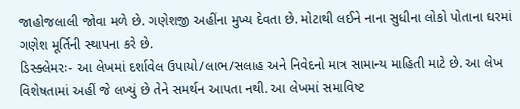જાહોજલાલી જોવા મળે છે. ગણેશજી અહીંના મુખ્ય દેવતા છે. મોટાથી લઈને નાના સુધીના લોકો પોતાના ઘરમાં ગણેશ મૂર્તિની સ્થાપના કરે છે.
ડિસ્ક્લેમરઃ- આ લેખમાં દર્શાવેલ ઉપાયો/લાભ/સલાહ અને નિવેદનો માત્ર સામાન્ય માહિતી માટે છે. આ લેખ વિશેષતામાં અહીં જે લખ્યું છે તેને સમર્થન આપતા નથી. આ લેખમાં સમાવિષ્ટ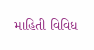માહિતી વિવિધ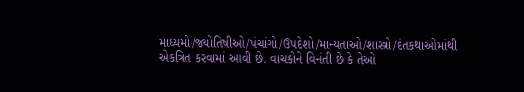માધ્યમો/જ્યોતિષીઓ/પંચાંગો/ઉપદેશો/માન્યતાઓ/શાસ્ત્રો/દંતકથાઓમાંથી એકત્રિત કરવામાં આવી છે. વાચકોને વિનંતી છે કે તેઓ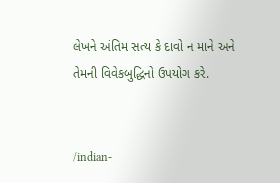લેખને અંતિમ સત્ય કે દાવો ન માને અને તેમની વિવેકબુદ્ધિનો ઉપયોગ કરે.


/indian-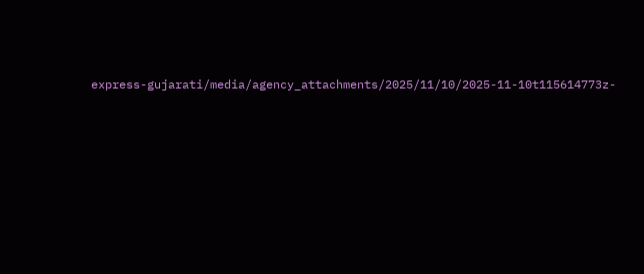express-gujarati/media/agency_attachments/2025/11/10/2025-11-10t115614773z-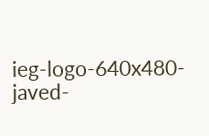ieg-logo-640x480-javed-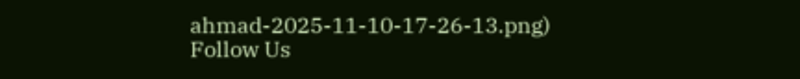ahmad-2025-11-10-17-26-13.png)
Follow Us